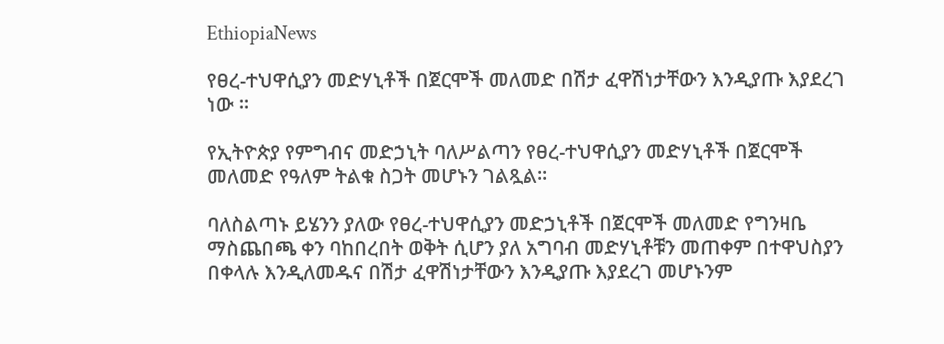EthiopiaNews

የፀረ-ተህዋሲያን መድሃኒቶች በጀርሞች መለመድ በሽታ ፈዋሽነታቸውን እንዲያጡ እያደረገ ነው ፡፡

የኢትዮጵያ የምግብና መድኃኒት ባለሥልጣን የፀረ-ተህዋሲያን መድሃኒቶች በጀርሞች መለመድ የዓለም ትልቁ ስጋት መሆኑን ገልጿል፡፡

ባለስልጣኑ ይሄንን ያለው የፀረ-ተህዋሲያን መድኃኒቶች በጀርሞች መለመድ የግንዛቤ ማስጨበጫ ቀን ባከበረበት ወቅት ሲሆን ያለ አግባብ መድሃኒቶቹን መጠቀም በተዋህስያን በቀላሉ እንዲለመዱና በሽታ ፈዋሽነታቸውን እንዲያጡ እያደረገ መሆኑንም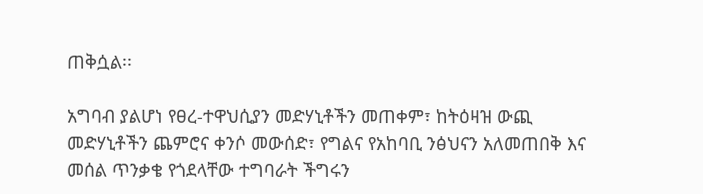ጠቅሷል፡፡

አግባብ ያልሆነ የፀረ-ተዋህሲያን መድሃኒቶችን መጠቀም፣ ከትዕዛዝ ውጪ መድሃኒቶችን ጨምሮና ቀንሶ መውሰድ፣ የግልና የአከባቢ ንፅህናን አለመጠበቅ እና መሰል ጥንቃቄ የጎደላቸው ተግባራት ችግሩን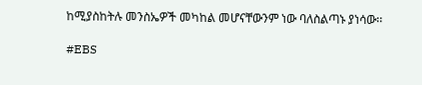ከሚያስከትሉ መንስኤዎች መካከል መሆናቸውንም ነው ባለስልጣኑ ያነሳው፡፡

#EBS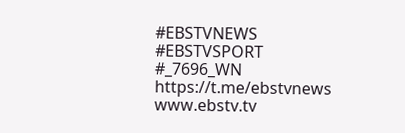#EBSTVNEWS
#EBSTVSPORT
#_7696_WN
https://t.me/ebstvnews
www.ebstv.tv